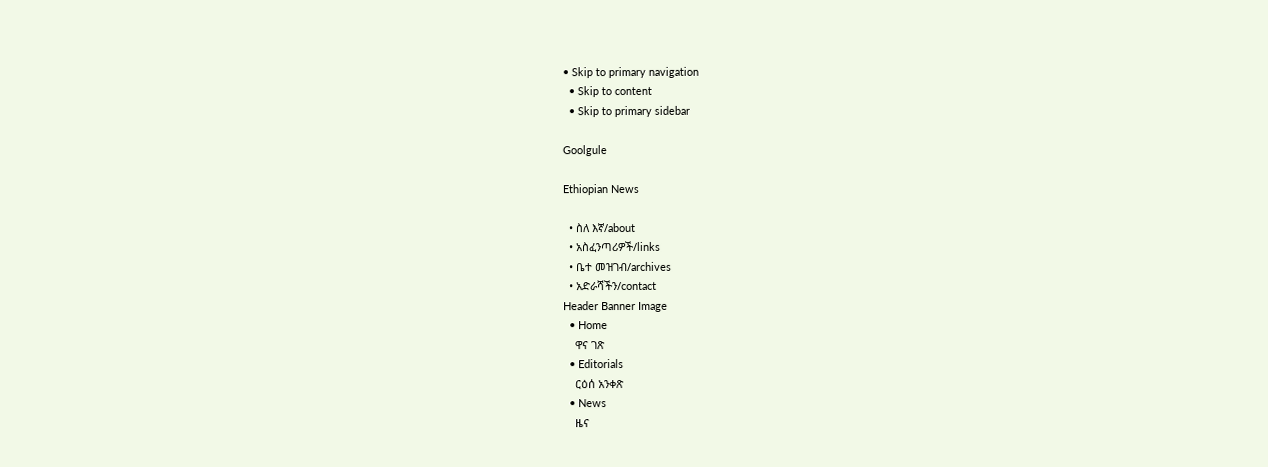• Skip to primary navigation
  • Skip to content
  • Skip to primary sidebar

Goolgule

Ethiopian News

  • ስለ እኛ/about
  • አስፈንጣሪዎች/links
  • ቤተ መዝገብ/archives
  • አድራሻችን/contact
Header Banner Image
  • Home
    ዋና ገጽ
  • Editorials
    ርዕሰ አንቀጽ
  • News
    ዜና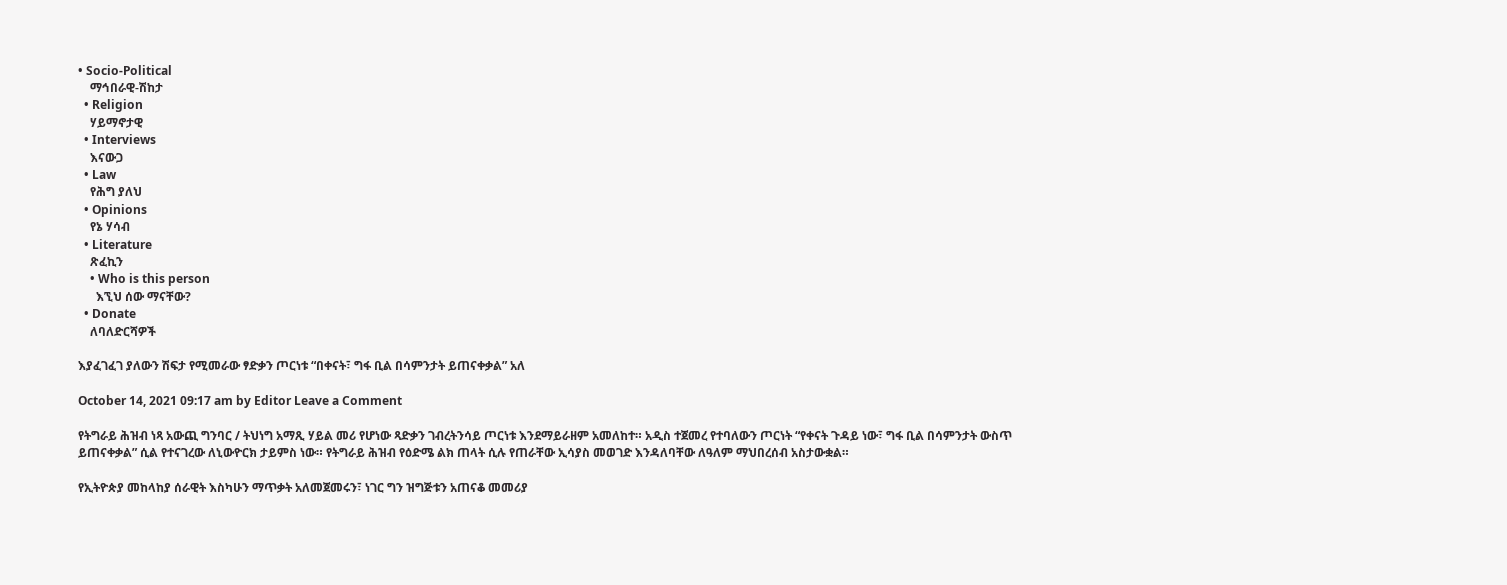• Socio-Political
    ማኅበራዊ-ሽከታ
  • Religion
    ሃይማኖታዊ
  • Interviews
    እናውጋ
  • Law
    የሕግ ያለህ
  • Opinions
    የኔ ሃሳብ
  • Literature
    ጽፈኪን
    • Who is this person
      እኚህ ሰው ማናቸው?
  • Donate
    ለባለድርሻዎች

እያፈገፈገ ያለውን ሽፍታ የሚመራው ፃድቃን ጦርነቱ “በቀናት፣ ግፋ ቢል በሳምንታት ይጠናቀቃል” አለ

October 14, 2021 09:17 am by Editor Leave a Comment

የትግራይ ሕዝብ ነጻ አውጪ ግንባር / ትህነግ አማጺ ሃይል መሪ የሆነው ጻድቃን ገብረትንሳይ ጦርነቱ እንደማይራዘም አመለከተ። አዲስ ተጀመረ የተባለውን ጦርነት “የቀናት ጉዳይ ነው፣ ግፋ ቢል በሳምንታት ውስጥ ይጠናቀቃል” ሲል የተናገረው ለኒውዮርክ ታይምስ ነው። የትግራይ ሕዝብ የዕድሜ ልክ ጠላት ሲሉ የጠራቸው ኢሳያስ መወገድ እንዳለባቸው ለዓለም ማህበረሰብ አስታውቋል።

የኢትዮጵያ መከላከያ ሰራዊት እስካሁን ማጥቃት አለመጀመሩን፣ ነገር ግን ዝግጅቱን አጠናቆ መመሪያ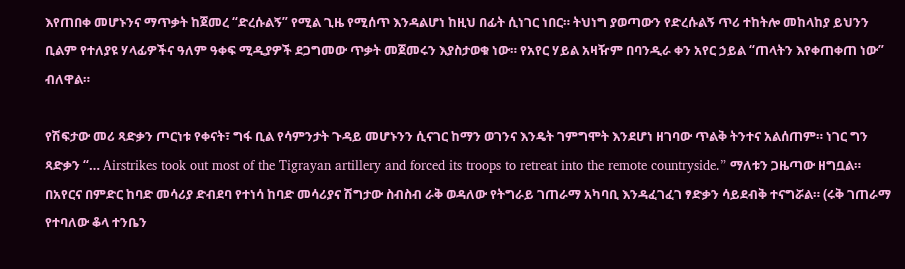እየጠበቀ መሆኑንና ማጥቃት ከጀመረ “ድረሱልኝ” የሚል ጊዜ የሚሰጥ እንዳልሆነ ከዚህ በፊት ሲነገር ነበር። ትህነግ ያወጣውን የድረሱልኝ ጥሪ ተከትሎ መከላከያ ይህንን ቢልም የተለያዩ ሃላፊዎችና ዓለም ዓቀፍ ሚዲያዎች ደጋግመው ጥቃት መጀመሩን እያስታወቁ ነው። የአየር ሃይል አዛዥም በባንዲራ ቀን አየር ኃይል “ጠላትን እየቀጠቀጠ ነው” ብለዋል።

የሽፍታው መሪ ጻድቃን ጦርነቱ የቀናት፣ ግፋ ቢል የሳምንታት ጉዳይ መሆኑንን ሲናገር ከማን ወገንና እንዴት ገምግሞት እንደሆነ ዘገባው ጥልቅ ትንተና አልሰጠም። ነገር ግን ጻድቃን “… Airstrikes took out most of the Tigrayan artillery and forced its troops to retreat into the remote countryside.” ማለቱን ጋዜጣው ዘግቧል። በአየርና በምድር ከባድ መሳሪያ ድብደባ የተነሳ ከባድ መሳሪያና ሽግታው ስብስብ ራቅ ወዳለው የትግራይ ገጠራማ አካባቢ እንዳፈገፈገ ፃድቃን ሳይደብቅ ተናግሯል። (ሩቅ ገጠራማ የተባለው ቆላ ተንቤን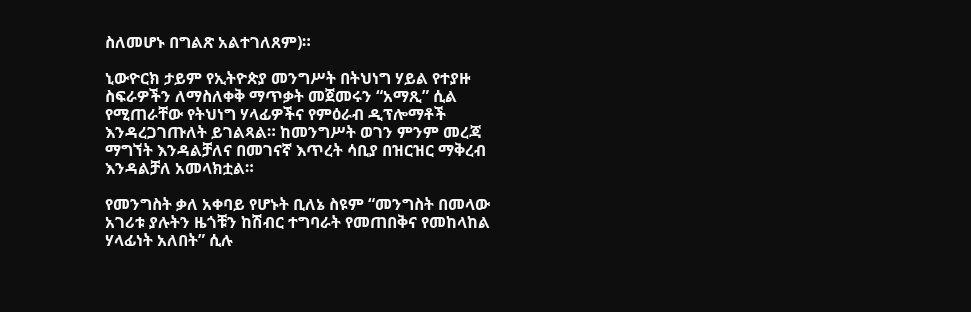ስለመሆኑ በግልጽ አልተገለጸም)።

ኒውዮርክ ታይም የኢትዮጵያ መንግሥት በትህነግ ሃይል የተያዙ ስፍራዎችን ለማስለቀቅ ማጥቃት መጀመሩን “አማጺ” ሲል የሚጠራቸው የትህነግ ሃላፊዎችና የምዕራብ ዲፕሎማቶች እንዳረጋገጡለት ይገልጻል። ከመንግሥት ወገን ምንም መረጃ ማግኘት እንዳልቻለና በመገናኛ እጥረት ሳቢያ በዝርዝር ማቅረብ እንዳልቻለ አመላክቷል።

የመንግስት ቃለ አቀባይ የሆኑት ቢለኔ ስዩም “መንግስት በመላው አገሪቱ ያሉትን ዜጎቹን ከሽብር ተግባራት የመጠበቅና የመከላከል ሃላፊነት አለበት” ሲሉ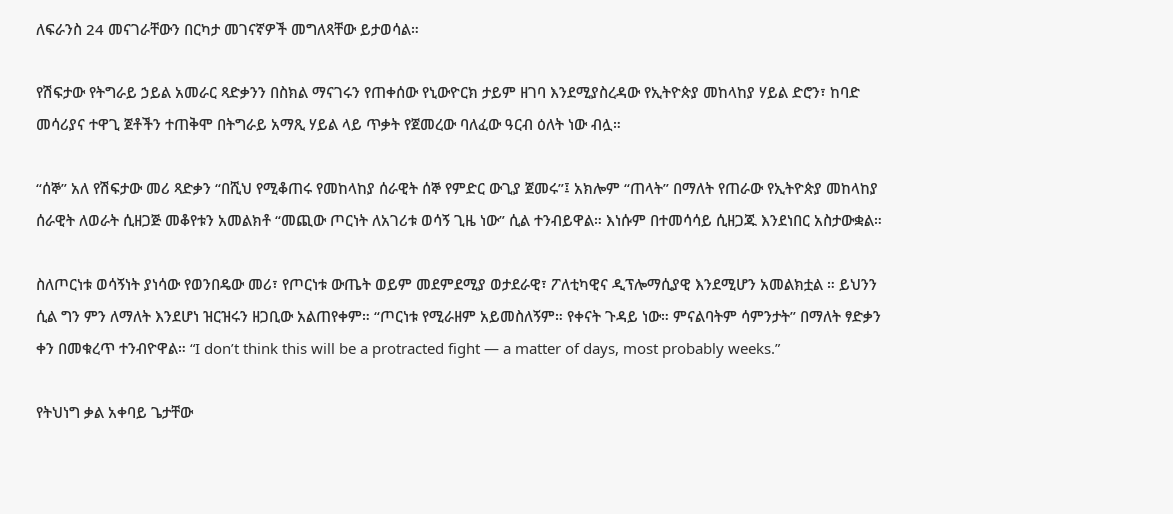ለፍራንስ 24 መናገራቸውን በርካታ መገናኛዎች መግለጻቸው ይታወሳል።

የሽፍታው የትግራይ ኃይል አመራር ጻድቃንን በስክል ማናገሩን የጠቀሰው የኒውዮርክ ታይም ዘገባ እንደሚያስረዳው የኢትዮጵያ መከላከያ ሃይል ድሮን፣ ከባድ መሳሪያና ተዋጊ ጀቶችን ተጠቅሞ በትግራይ አማጺ ሃይል ላይ ጥቃት የጀመረው ባለፈው ዓርብ ዕለት ነው ብሏ።

“ሰኞ” አለ የሽፍታው መሪ ጻድቃን “በሺህ የሚቆጠሩ የመከላከያ ሰራዊት ሰኞ የምድር ውጊያ ጀመሩ”፤ አክሎም “ጠላት” በማለት የጠራው የኢትዮጵያ መከላከያ ሰራዊት ለወራት ሲዘጋጅ መቆየቱን አመልክቶ “መጪው ጦርነት ለአገሪቱ ወሳኝ ጊዜ ነው” ሲል ተንብይዋል። እነሱም በተመሳሳይ ሲዘጋጁ እንደነበር አስታውቋል።

ስለጦርነቱ ወሳኝነት ያነሳው የወንበዴው መሪ፣ የጦርነቱ ውጤት ወይም መደምደሚያ ወታደራዊ፣ ፖለቲካዊና ዲፕሎማሲያዊ እንደሚሆን አመልክቷል ። ይህንን ሲል ግን ምን ለማለት እንደሆነ ዝርዝሩን ዘጋቢው አልጠየቀም። “ጦርነቱ የሚራዘም አይመስለኝም። የቀናት ጉዳይ ነው። ምናልባትም ሳምንታት” በማለት ፃድቃን ቀን በመቁረጥ ተንብዮዋል። “I don’t think this will be a protracted fight — a matter of days, most probably weeks.”

የትህነግ ቃል አቀባይ ጌታቸው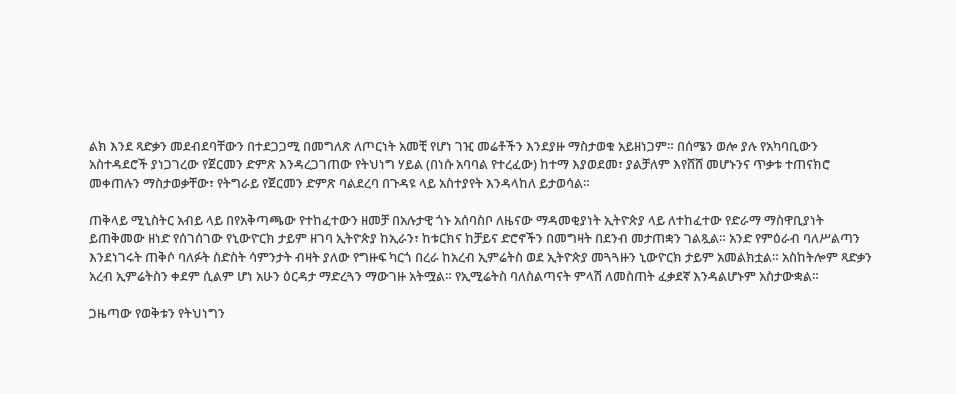ልክ እንደ ጻድቃን መደብደባቸውን በተደጋጋሚ በመግለጽ ለጦርነት አመቺ የሆነ ገዢ መሬቶችን እንደያዙ ማስታወቁ አይዘነጋም። በሰሜን ወሎ ያሉ የአካባቢውን አስተዳደሮች ያነጋገረው የጀርመን ድምጽ እንዳረጋገጠው የትህነግ ሃይል (በነሱ አባባል የተረፈው) ከተማ እያወደመ፣ ያልቻለም እየሸሸ መሆኑንና ጥቃቱ ተጠናክሮ መቀጠሉን ማስታወቃቸው፣ የትግራይ የጀርመን ድምጽ ባልደረባ በጉዳዩ ላይ አስተያየት እንዳላከለ ይታወሳል።

ጠቅላይ ሚኒስትር አብይ ላይ በየአቅጣጫው የተከፈተውን ዘመቻ በአሉታዊ ጎኑ አሰባስቦ ለዜናው ማዳመቂያነት ኢትዮጵያ ላይ ለተከፈተው የድራማ ማስዋቢያነት ይጠቅመው ዘነድ የሰገሰገው የኒውዮርክ ታይም ዘገባ ኢትዮጵያ ከኢራን፣ ከቱርክና ከቻይና ድሮኖችን በመግዛት በደንብ መታጠቋን ገልጿል። አንድ የምዕራብ ባለሥልጣን እንደነገሩት ጠቅሶ ባለፉት ስድስት ሳምንታት ብዛት ያለው የግዙፍ ካርጎ በረራ ከአረብ ኢምሬትስ ወደ ኢትዮጵያ መጓጓዙን ኒውዮርክ ታይም አመልክቷል። አስከትሎም ጻድቃን አረብ ኢምሬትስን ቀደም ሲልም ሆነ አሁን ዕርዳታ ማድረጓን ማውገዙ አትሟል። የኢሚሬትስ ባለስልጣናት ምላሽ ለመስጠት ፈቃደኛ እንዳልሆኑም አስታውቋል።

ጋዜጣው የወቅቱን የትህነግን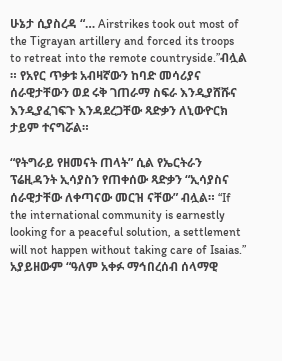ሁኔታ ሲያስረዳ “… Airstrikes took out most of the Tigrayan artillery and forced its troops to retreat into the remote countryside.”ብሏል ። የአየር ጥቃቱ አብዛኛውን ከባድ መሳሪያና ሰራዊታቸውን ወደ ሩቅ ገጠራማ ስፍራ እንዲያሸሹና እንዲያፈገፍጉ እንዳደረጋቸው ጻድቃን ለኒውዮርክ ታይም ተናግሯል።

“የትግራይ የዘመናት ጠላት” ሲል የኤርትራን ፕሬዚዳንት ኢሳያስን የጠቀሰው ጻድቃን “ኢሳያስና ሰራዊታቸው ለቀጣናው መርዝ ናቸው” ብሏል። “If the international community is earnestly looking for a peaceful solution, a settlement will not happen without taking care of Isaias.” አያይዘውም “ዓለም አቀፉ ማኅበረሰብ ሰላማዊ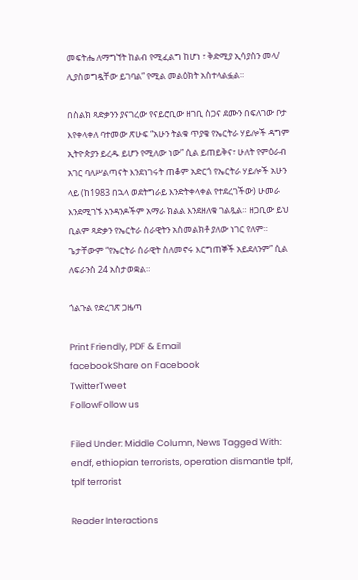መፍትሔ ለማግኘት ከልብ የሚፈልግ ከሆነ ፣ ቅድሚያ ኢሳያስን መላ/ ሊያስወግዷቸው ይገባል” የሚል መልዕክት አስተላልፏል።

በስልክ ጻድቃንን ያናገረው የናይሮቢው ዘገቢ ስጋና ደሙን በፍለገው ቦታ እየቀላቀለ ባተመው ጽሁፍ “አሁን ትልቁ ጥያቄ የኤርትራ ሃይሎች ዳግም ኢትዮጵያን ይረዱ ይሆን የሚለው ነው” ሲል ይጠይቅና፣ ሁለት የምዕራብ አገር ባለሥልጣናት እንደነገሩት ጠቆም አድርጎ የኤርትራ ሃይሎች አሁን ላይ (ከ1983 በኋላ ወደትግራይ እንድትቀላቀል የተደረገችው) ሁመራ እንደሚገኙ አንዳንዶችም አማራ ክልል እንደዘለቁ ገልጿል። ዘጋቢው ይህ ቢልም ጻድቃን የኤርትራ ሰራዊትን አስመልክቶ ያለው ነገር የለም። ጌታቸውም “የኤርትራ ሰራዊት ስለመኖሩ እርግጠኞች አይደለንም” ሲል ለፍራንስ 24 አስታወቋል።

ጎልጉል የድረገጽ ጋዜጣ

Print Friendly, PDF & Email
facebookShare on Facebook
TwitterTweet
FollowFollow us

Filed Under: Middle Column, News Tagged With: endf, ethiopian terrorists, operation dismantle tplf, tplf terrorist

Reader Interactions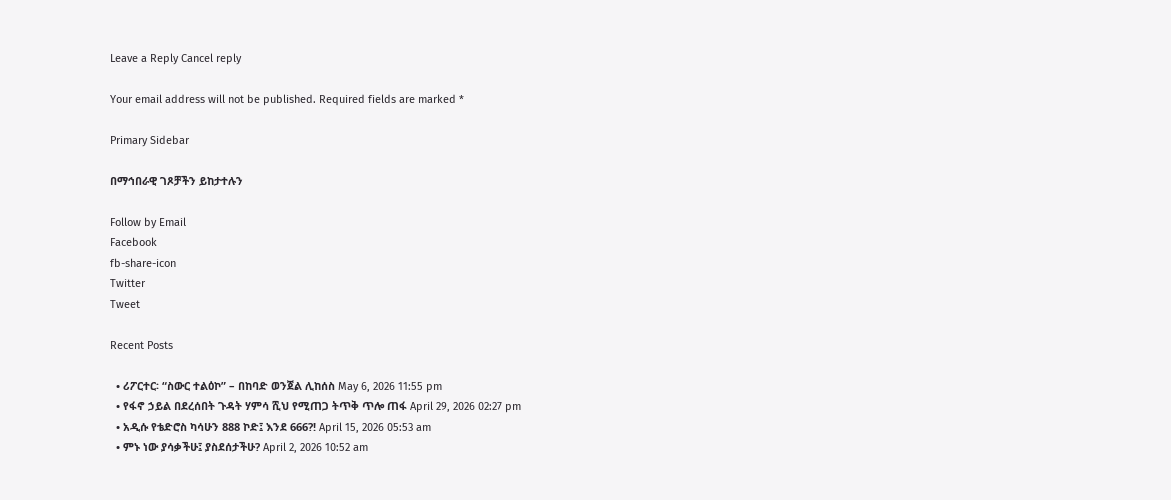Leave a Reply Cancel reply

Your email address will not be published. Required fields are marked *

Primary Sidebar

በማኅበራዊ ገጾቻችን ይከታተሉን

Follow by Email
Facebook
fb-share-icon
Twitter
Tweet

Recent Posts

  • ሪፖርተር፡ “ስውር ተልዕኮ” – በከባድ ወንጀል ሊከሰስ May 6, 2026 11:55 pm
  • የፋኖ ኃይል በደረሰበት ጉዳት ሃምሳ ሺህ የሚጠጋ ትጥቅ ጥሎ ጠፋ April 29, 2026 02:27 pm
  • አዲሱ የቴድሮስ ካሳሁን 888 ኮድ፤ እንደ 666?! April 15, 2026 05:53 am
  • ምኑ ነው ያሳቃችሁ፤ ያስደሰታችሁ? April 2, 2026 10:52 am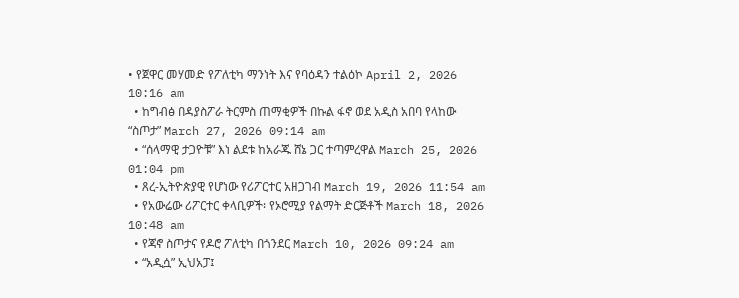• የጀዋር መሃመድ የፖለቲካ ማንነት እና የባዕዳን ተልዕኮ April 2, 2026 10:16 am
  • ከግብፅ በዳያስፖራ ትርምስ ጠማቂዎች በኩል ፋኖ ወደ አዲስ አበባ የላከው “ስጦታ” March 27, 2026 09:14 am
  • “ሰላማዊ ታጋዮቹ” እነ ልደቱ ከአራጁ ሸኔ ጋር ተጣምረዋል March 25, 2026 01:04 pm
  • ጸረ-ኢትዮጵያዊ የሆነው የሪፖርተር አዘጋገብ March 19, 2026 11:54 am
  • የአውሬው ሪፖርተር ቀላቢዎች፡ የኦሮሚያ የልማት ድርጅቶች March 18, 2026 10:48 am
  • የጃኖ ስጦታና የዶሮ ፖለቲካ በጎንደር March 10, 2026 09:24 am
  • “አዲሷ” ኢህአፓ፤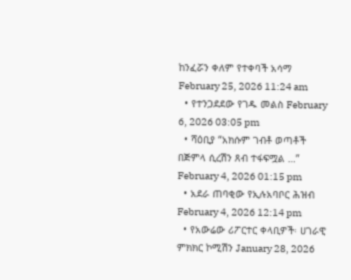ከንፈሯን ቀለም የተቀባች አሳማ February 25, 2026 11:24 am
  • የተንጋደደው የገዱ መልስ February 6, 2026 03:05 pm
  • ሻዕቢያ “አክሱም ገብቶ ወጣቶች በጅምላ ሲረሽን ጸብ ተፋፍሟል …” February 4, 2026 01:15 pm
  • አደራ ጠባቂው የኢሉአባቦር ሕዝብ February 4, 2026 12:14 pm
  • የአውሬው ሪፖርተር ቀላቢዎች፡ ሀገራዊ ምክክር ኮሚሽን January 28, 2026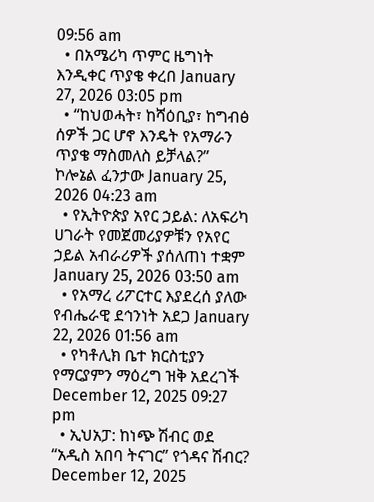09:56 am
  • በአሜሪካ ጥምር ዜግነት እንዲቀር ጥያቄ ቀረበ January 27, 2026 03:05 pm
  • “ከህወሓት፣ ከሻዕቢያ፣ ከግብፅ ሰዎች ጋር ሆኖ እንዴት የአማራን ጥያቄ ማስመለስ ይቻላል?” ኮሎኔል ፈንታው January 25, 2026 04:23 am
  • የኢትዮጵያ አየር ኃይል: ለአፍሪካ ሀገራት የመጀመሪያዎቹን የአየር ኃይል አብራሪዎች ያሰለጠነ ተቋም January 25, 2026 03:50 am
  • የአማረ ሪፖርተር እያደረሰ ያለው የብሔራዊ ደኅንነት አደጋ January 22, 2026 01:56 am
  • የካቶሊክ ቤተ ክርስቲያን የማርያምን ማዕረግ ዝቅ አደረገች December 12, 2025 09:27 pm
  • ኢህአፓ: ከነጭ ሽብር ወደ “አዲስ አበባ ትናገር” የጎዳና ሽብር? December 12, 2025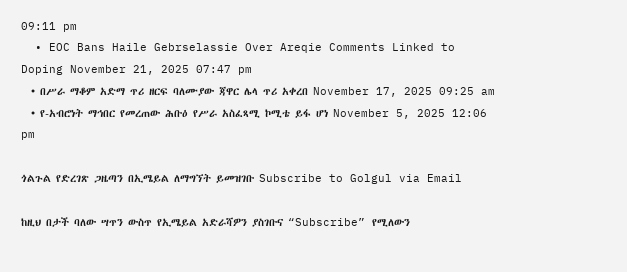09:11 pm
  • EOC Bans Haile Gebrselassie Over Areqie Comments Linked to Doping November 21, 2025 07:47 pm
  • በሥራ ማቆም አድማ ጥሪ ዘርፍ ባለሙያው ጃዋር ሌላ ጥሪ አቀረበ November 17, 2025 09:25 am
  • የ-አብሮነት ማኅበር የመረጠው ሕቡዕ የሥራ አስፈጻሚ ኮሚቴ ይፋ ሆነ November 5, 2025 12:06 pm

ጎልጉል የድረገጽ ጋዜጣን በኢሜይል ለማግኘት ይመዝገቡ Subscribe to Golgul via Email

ከዚህ በታች ባለው ሣጥን ውስጥ የኢሜይል አድራሻዎን ያስገቡና “Subscribe” የሚለውን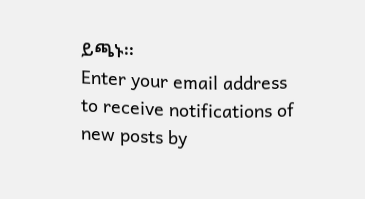ይጫኑ፡፡
Enter your email address to receive notifications of new posts by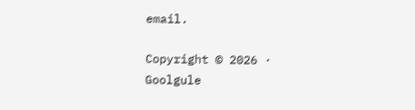email.

Copyright © 2026 · Goolgule